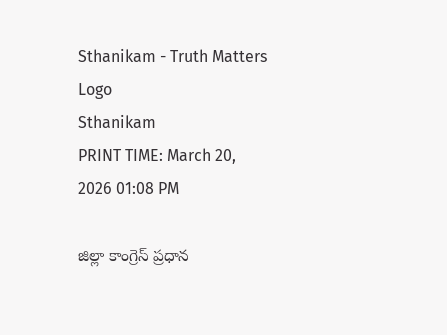Sthanikam - Truth Matters
Logo
Sthanikam
PRINT TIME: March 20, 2026 01:08 PM

జిల్లా కాంగ్రెస్ ప్రధాన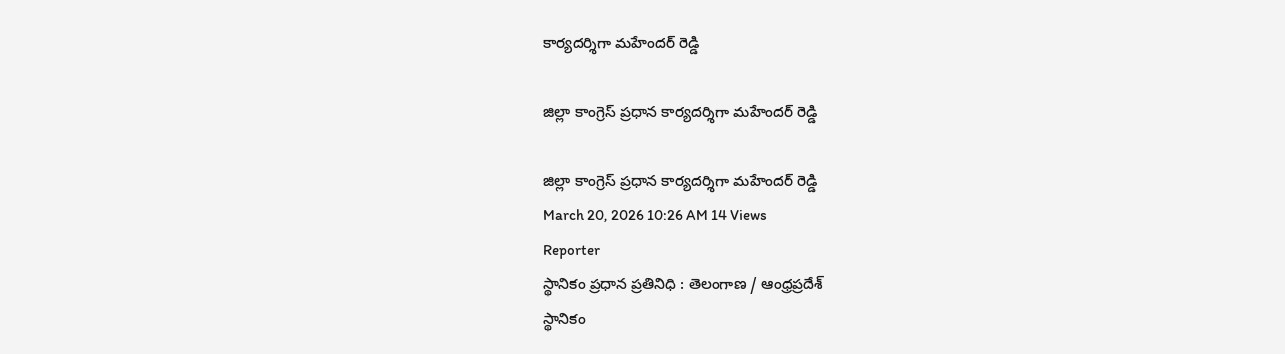కార్యదర్శిగా మహేందర్ రెడ్డి

జిల్లా కాంగ్రెస్ ప్రధాన కార్యదర్శిగా మహేందర్ రెడ్డి

జిల్లా కాంగ్రెస్ ప్రధాన కార్యదర్శిగా మహేందర్ రెడ్డి
March 20, 2026 10:26 AM 14 Views
Reporter
స్థానికం ప్రధాన ప్రతినిధి : తెలంగాణ / ఆంధ్రప్రదేశ్
స్థానికం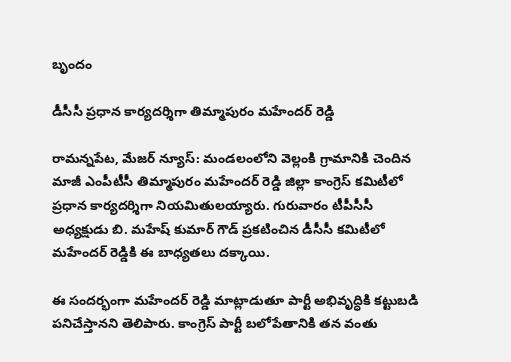బృందం

డీసీసీ ప్రధాన కార్యదర్శిగా తిమ్మాపురం మహేందర్ రెడ్డి

రామన్నపేట, మేజర్ న్యూస్: మండలంలోని వెల్లంకి గ్రామానికి చెందిన మాజీ ఎంపీటీసీ తిమ్మాపురం మహేందర్ రెడ్డి జిల్లా కాంగ్రెస్ కమిటీలో ప్రధాన కార్యదర్శిగా నియమితులయ్యారు. గురువారం టీపీసీసీ అధ్యక్షుడు బి. మహేష్ కుమార్ గౌడ్ ప్రకటించిన డీసీసీ కమిటీలో మహేందర్ రెడ్డికి ఈ బాధ్యతలు దక్కాయి.

ఈ సందర్భంగా మహేందర్ రెడ్డి మాట్లాడుతూ పార్టీ అభివృద్ధికి కట్టుబడి పనిచేస్తానని తెలిపారు. కాంగ్రెస్ పార్టీ బలోపేతానికి తన వంతు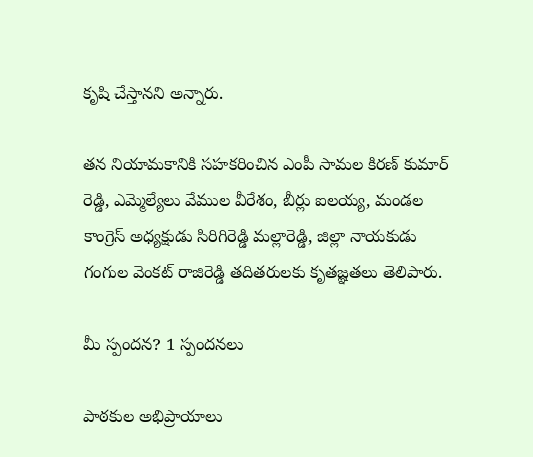కృషి చేస్తానని అన్నారు.

తన నియామకానికి సహకరించిన ఎంపీ సామల కిరణ్ కుమార్ రెడ్డి, ఎమ్మెల్యేలు వేముల వీరేశం, బీర్లు ఐలయ్య, మండల కాంగ్రెస్ అధ్యక్షుడు సిరిగిరెడ్డి మల్లారెడ్డి, జిల్లా నాయకుడు గంగుల వెంకట్ రాజిరెడ్డి తదితరులకు కృతజ్ఞతలు తెలిపారు.

మీ స్పందన? 1 స్పందనలు

పాఠకుల అభిప్రాయాలు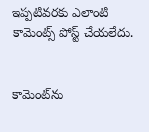ఇప్పటివరకు ఎలాంటి కామెంట్స్ పోస్ట్ చేయలేదు.


కామెంట్‌ను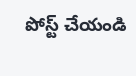పోస్ట్ చేయండి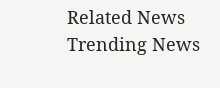Related News
Trending News